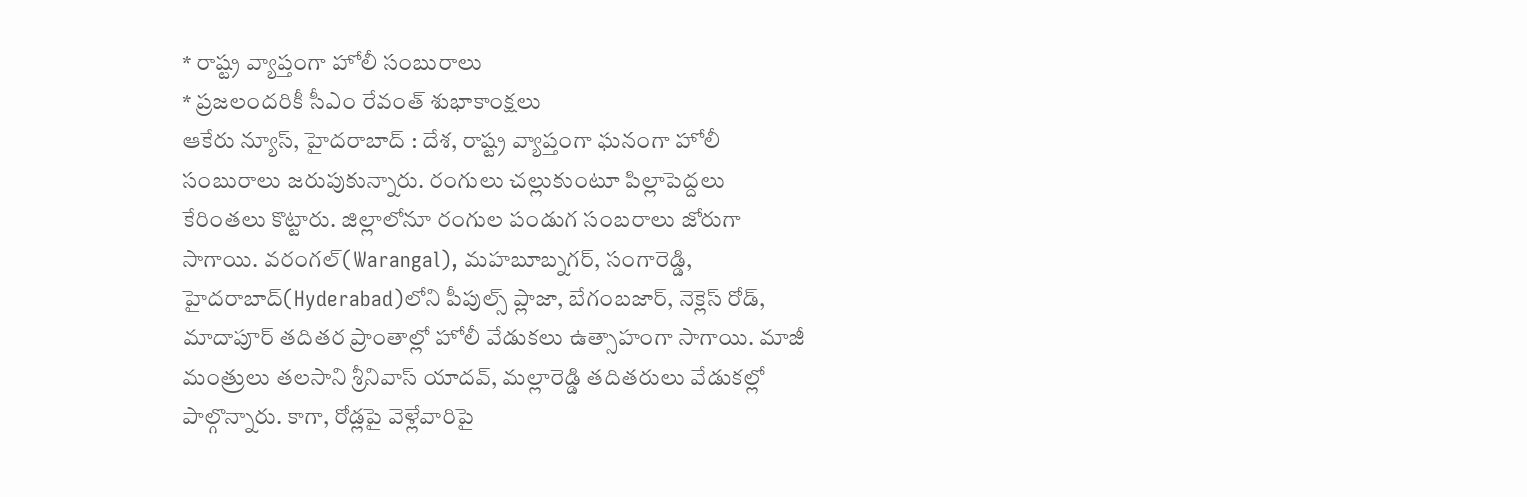* రాష్ట్ర వ్యాప్తంగా హోలీ సంబురాలు
* ప్రజలందరికీ సీఎం రేవంత్ శుభాకాంక్షలు
ఆకేరు న్యూస్, హైదరాబాద్ : దేశ, రాష్ట్ర వ్యాప్తంగా ఘనంగా హోలీ సంబురాలు జరుపుకున్నారు. రంగులు చల్లుకుంటూ పిల్లాపెద్దలు కేరింతలు కొట్టారు. జిల్లాలోనూ రంగుల పండుగ సంబరాలు జోరుగా సాగాయి. వరంగల్(Warangal), మహబూబ్నగర్, సంగారెడ్డి, హైదరాబాద్(Hyderabad)లోని పీపుల్స్ ప్లాజా, బేగంబజార్, నెక్లెస్ రోడ్, మాదాపూర్ తదితర ప్రాంతాల్లో హోలీ వేడుకలు ఉత్సాహంగా సాగాయి. మాజీ మంత్రులు తలసాని శ్రీనివాస్ యాదవ్, మల్లారెడ్డి తదితరులు వేడుకల్లో పాల్గొన్నారు. కాగా, రోడ్లపై వెళ్లేవారిపై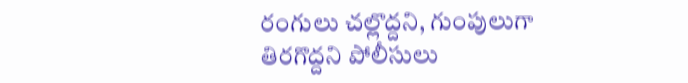రంగులు చల్లొద్దని, గుంపులుగా తిరగొద్దని పోలీసులు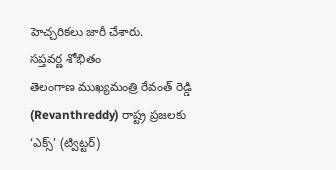హెచ్చరికలు జారీ చేశారు.
సప్తవర్ణ శోభితం
తెలంగాణ ముఖ్యమంత్రి రేవంత్ రెడ్డి (Revanthreddy) రాష్ట్ర ప్రజలకు ‘ఎక్స్’ (ట్విట్టర్)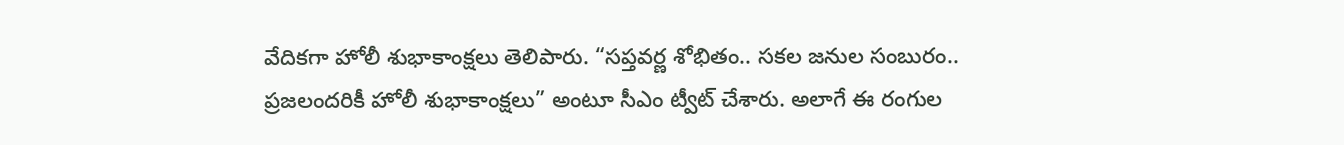వేదికగా హోలీ శుభాకాంక్షలు తెలిపారు. “సప్తవర్ణ శోభితం.. సకల జనుల సంబురం.. ప్రజలందరికీ హోలీ శుభాకాంక్షలు” అంటూ సీఎం ట్వీట్ చేశారు. అలాగే ఈ రంగుల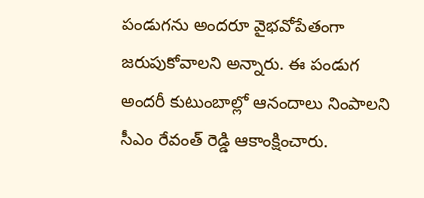పండుగను అందరూ వైభవోపేతంగా జరుపుకోవాలని అన్నారు. ఈ పండుగ అందరీ కుటుంబాల్లో ఆనందాలు నింపాలని సీఎం రేవంత్ రెడ్డి ఆకాంక్షించారు.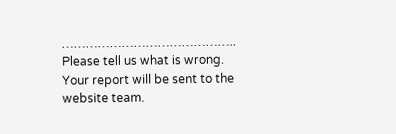……………………………………..
Please tell us what is wrong. Your report will be sent to the website team.